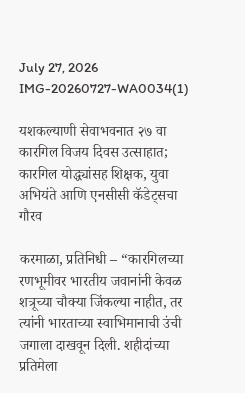July 27, 2026
IMG-20260727-WA0034(1)

यशकल्याणी सेवाभवनात २७ वा कारगिल विजय दिवस उत्साहात; कारगिल योद्ध्यांसह शिक्षक, युवा अभियंते आणि एनसीसी कॅडेट्सचा गौरव

करमाळा, प्रतिनिधी – “कारगिलच्या रणभूमीवर भारतीय जवानांनी केवळ शत्रूच्या चौक्या जिंकल्या नाहीत, तर त्यांनी भारताच्या स्वाभिमानाची उंची जगाला दाखवून दिली. शहीदांच्या प्रतिमेला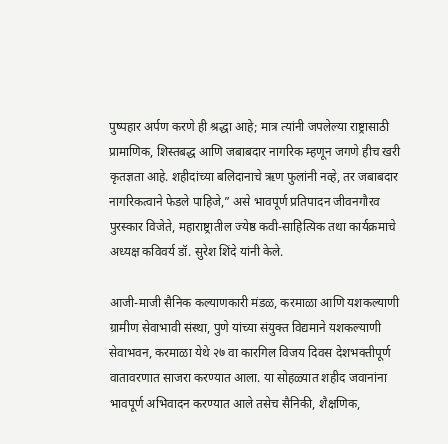पुष्पहार अर्पण करणे ही श्रद्धा आहे; मात्र त्यांनी जपलेल्या राष्ट्रासाठी प्रामाणिक, शिस्तबद्ध आणि जबाबदार नागरिक म्हणून जगणे हीच खरी कृतज्ञता आहे. शहीदांच्या बलिदानाचे ऋण फुलांनी नव्हे, तर जबाबदार नागरिकत्वाने फेडले पाहिजे,” असे भावपूर्ण प्रतिपादन जीवनगौरव पुरस्कार विजेते, महाराष्ट्रातील ज्येष्ठ कवी-साहित्यिक तथा कार्यक्रमाचे अध्यक्ष कविवर्य डॉ. सुरेश शिंदे यांनी केले.

आजी-माजी सैनिक कल्याणकारी मंडळ, करमाळा आणि यशकल्याणी ग्रामीण सेवाभावी संस्था, पुणे यांच्या संयुक्त विद्यमाने यशकल्याणी सेवाभवन, करमाळा येथे २७ वा कारगिल विजय दिवस देशभक्तीपूर्ण वातावरणात साजरा करण्यात आला. या सोहळ्यात शहीद जवानांना भावपूर्ण अभिवादन करण्यात आले तसेच सैनिकी, शैक्षणिक,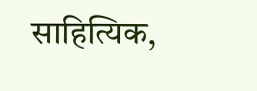साहित्यिक,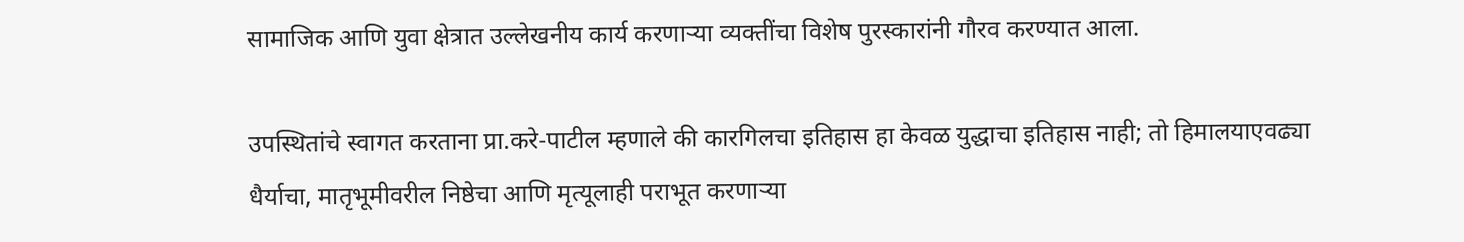सामाजिक आणि युवा क्षेत्रात उल्लेखनीय कार्य करणाऱ्या व्यक्तींचा विशेष पुरस्कारांनी गौरव करण्यात आला.

उपस्थितांचे स्वागत करताना प्रा.करे-पाटील म्हणाले की कारगिलचा इतिहास हा केवळ युद्धाचा इतिहास नाही; तो हिमालयाएवढ्या धैर्याचा, मातृभूमीवरील निष्ठेचा आणि मृत्यूलाही पराभूत करणाऱ्या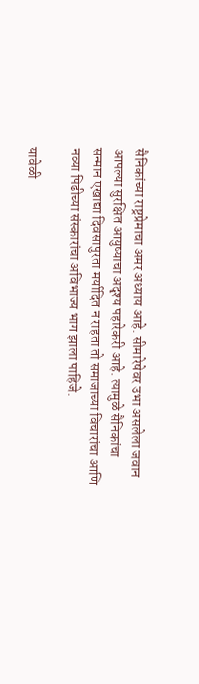सैनिकांच्या राष्ट्रप्रेमाचा अमर अध्याय आहे. सीमारेषेवर उभा असलेला जवान आपल्या सुरक्षित आयुष्याचा अदृश्य पहारेकरी आहे. त्यामुळे सैनिकांचा सन्मान एखाद्या दिवसापुरता मर्यादित न राहता तो समाजाच्या विचारांचा आणि नव्या पिढीच्या संस्कारांचा अविभाज्य भाग झाला पाहिजे.

यावेळी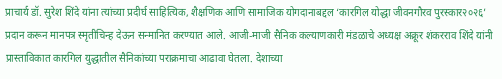प्राचार्य डॉ. सुरेश शिंदे यांना त्यांच्या प्रदीर्घ साहित्यिक, शैक्षणिक आणि सामाजिक योगदानाबद्दल ‘कारगिल योद्धा जीवनगौरव पुरस्कार२०२६’ प्रदान करून मानपत्र स्मृतीचिन्ह देऊन सन्मानित करण्यात आले. आजी-माजी सैनिक कल्याणकारी मंडळाचे अध्यक्ष अक्रूर शंकरराव शिंदे यांनी प्रास्ताविकात कारगिल युद्धातील सैनिकांच्या पराक्रमाचा आढावा घेतला. देशाच्या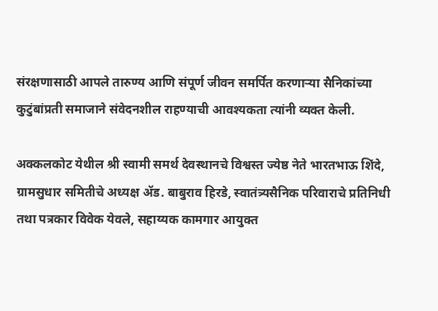संरक्षणासाठी आपले तारुण्य आणि संपूर्ण जीवन समर्पित करणाऱ्या सैनिकांच्या कुटुंबांप्रती समाजाने संवेदनशील राहण्याची आवश्यकता त्यांनी व्यक्त केली.

अक्कलकोट येथील श्री स्वामी समर्थ देवस्थानचे विश्वस्त ज्येष्ठ नेते भारतभाऊ शिंदे, ग्रामसुधार समितीचे अध्यक्ष ॲड. बाबुराव हिरडे, स्वातंत्र्यसैनिक परिवाराचे प्रतिनिधी तथा पत्रकार विवेक येवले, सहाय्यक कामगार आयुक्त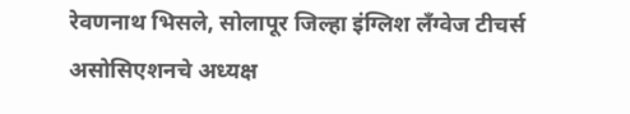रेवणनाथ भिसले, सोलापूर जिल्हा इंग्लिश लँग्वेज टीचर्स असोसिएशनचे अध्यक्ष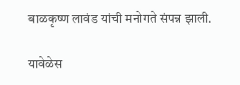बाळकृष्ण लावंड यांची मनोगते संपन्न झाली.

यावेळेस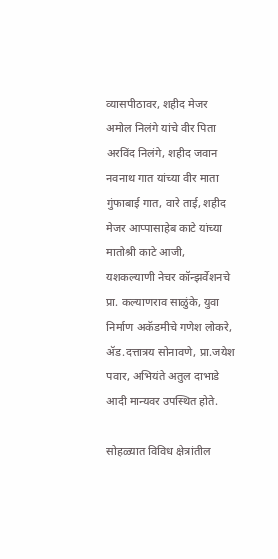व्यासपीठावर, शहीद मेजर अमोल निलंगे यांचे वीर पिता अरविंद निलंगे, शहीद जवान नवनाथ गात यांच्या वीर माता गुंफाबाई गात, वारे ताई, शहीद मेजर आप्पासाहेब काटे यांच्या मातोश्री काटे आजी, यशकल्याणी नेचर कॉन्झर्वेशनचे प्रा. कल्याणराव साळुंके, युवा निर्माण अकॅडमीचे गणेश लोकरे, ॲड.दत्तात्रय सोनावणे, प्रा.जयेश पवार, अभियंते अतुल दाभाडे आदी मान्यवर उपस्थित होते.

सोहळ्यात विविध क्षेत्रांतील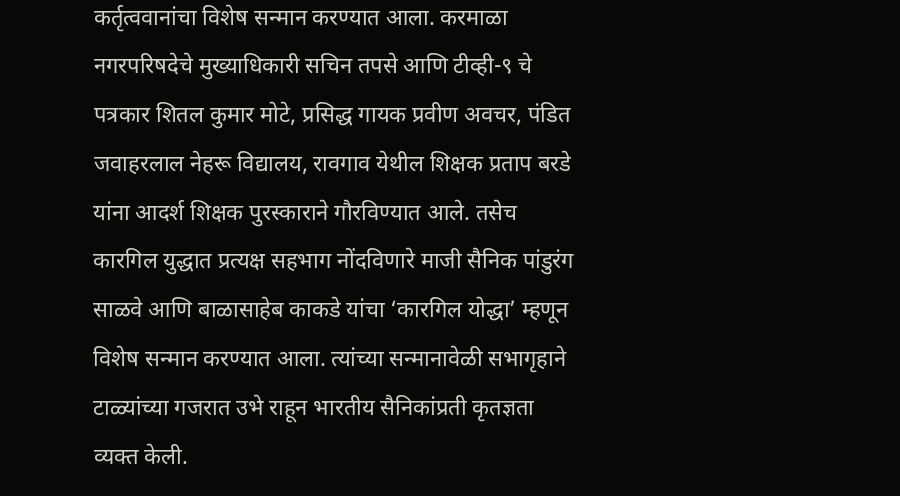कर्तृत्ववानांचा विशेष सन्मान करण्यात आला. करमाळा नगरपरिषदेचे मुख्याधिकारी सचिन तपसे आणि टीव्ही-९ चे पत्रकार शितल कुमार मोटे, प्रसिद्ध गायक प्रवीण अवचर, पंडित जवाहरलाल नेहरू विद्यालय, रावगाव येथील शिक्षक प्रताप बरडे यांना आदर्श शिक्षक पुरस्काराने गौरविण्यात आले. तसेच कारगिल युद्धात प्रत्यक्ष सहभाग नोंदविणारे माजी सैनिक पांडुरंग साळवे आणि बाळासाहेब काकडे यांचा ‘कारगिल योद्धा’ म्हणून विशेष सन्मान करण्यात आला. त्यांच्या सन्मानावेळी सभागृहाने टाळ्यांच्या गजरात उभे राहून भारतीय सैनिकांप्रती कृतज्ञता व्यक्त केली.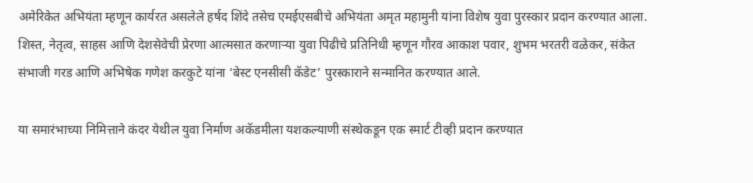अमेरिकेत अभियंता म्हणून कार्यरत असलेले हर्षद शिंदे तसेच एमईएसबीचे अभियंता अमृत महामुनी यांना विशेष युवा पुरस्कार प्रदान करण्यात आला. शिस्त, नेतृत्व, साहस आणि देशसेवेची प्रेरणा आत्मसात करणाऱ्या युवा पिढीचे प्रतिनिधी म्हणून गौरव आकाश पवार, शुभम भरतरी वळेकर, संकेत संभाजी गरड आणि अभिषेक गणेश करकुटे यांना ‘बेस्ट एनसीसी कॅडेट’ पुरस्काराने सन्मानित करण्यात आले.

या समारंभाच्या निमित्ताने कंदर येथील युवा निर्माण अकॅडमीला यशकल्याणी संस्थेकडून एक स्मार्ट टीव्ही प्रदान करण्यात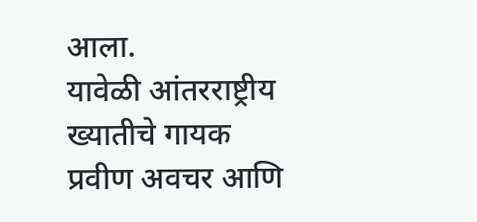आला‌.
यावेळी आंतरराष्ट्रीय ख्यातीचे गायक प्रवीण अवचर आणि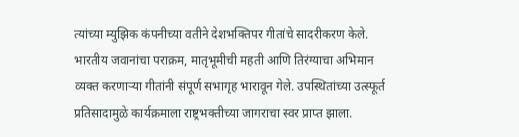त्यांच्या म्युझिक कंपनीच्या वतीने देशभक्तिपर गीतांचे सादरीकरण केले. भारतीय जवानांचा पराक्रम, मातृभूमीची महती आणि तिरंग्याचा अभिमान व्यक्त करणाऱ्या गीतांनी संपूर्ण सभागृह भारावून गेले. उपस्थितांच्या उत्स्फूर्त प्रतिसादामुळे कार्यक्रमाला राष्ट्रभक्तीच्या जागराचा स्वर प्राप्त झाला.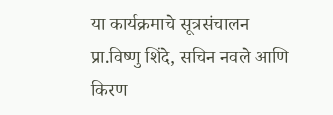या कार्यक्रमाचे सूत्रसंचालन प्रा.विष्णु शिंदे, सचिन नवले आणि किरण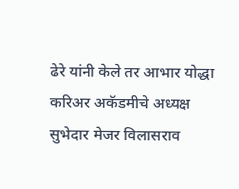ढेरे यांनी केले तर आभार योद्धा करिअर अकॅडमीचे अध्यक्ष सुभेदार मेजर विलासराव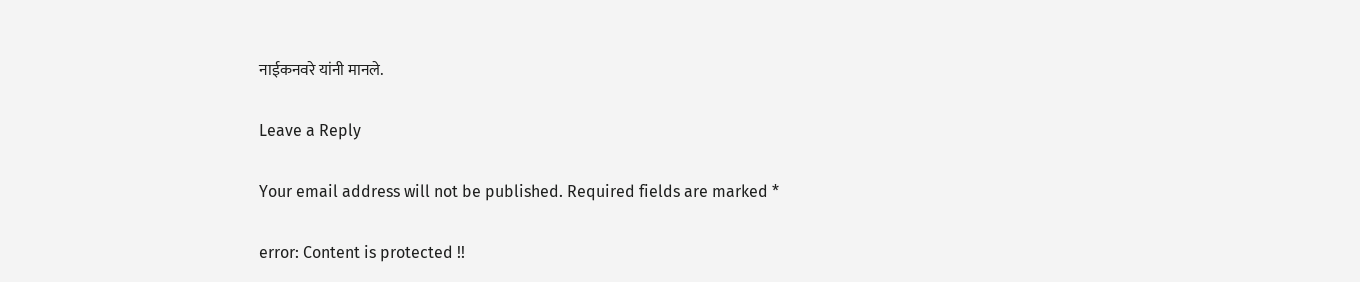नाईकनवरे यांनी मानले.

Leave a Reply

Your email address will not be published. Required fields are marked *

error: Content is protected !!